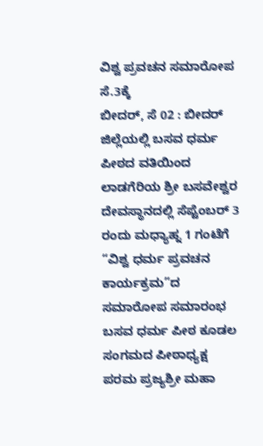ವಿಶ್ವ ಪ್ರವಚನ ಸಮಾರೋಪ ಸೆ.3ಕ್ಕೆ
ಬೀದರ್, ಸೆ 02 : ಬೀದರ್ ಜಿಲ್ಲೆಯಲ್ಲಿ ಬಸವ ಧರ್ಮ ಪೀಠದ ವತಿಯಿಂದ ಲಾಡಗೆರಿಯ ಶ್ರೀ ಬಸವೇಶ್ವರ ದೇವಸ್ಥಾನದಲ್ಲಿ ಸೆಪ್ಟೆಂಬರ್ 3 ರಂದು ಮಧ್ಯಾಹ್ನ 1 ಗಂಟೆಗೆ “ವಿಶ್ವ ಧರ್ಮ ಪ್ರವಚನ ಕಾರ್ಯಕ್ರಮ”ದ ಸಮಾರೋಪ ಸಮಾರಂಭ ಬಸವ ಧರ್ಮ ಪೀಠ ಕೂಡಲ ಸಂಗಮದ ಪೀಠಾಧ್ಯಕ್ಷ ಪರಮ ಪ್ರಜ್ಯಶ್ರೀ ಮಹಾ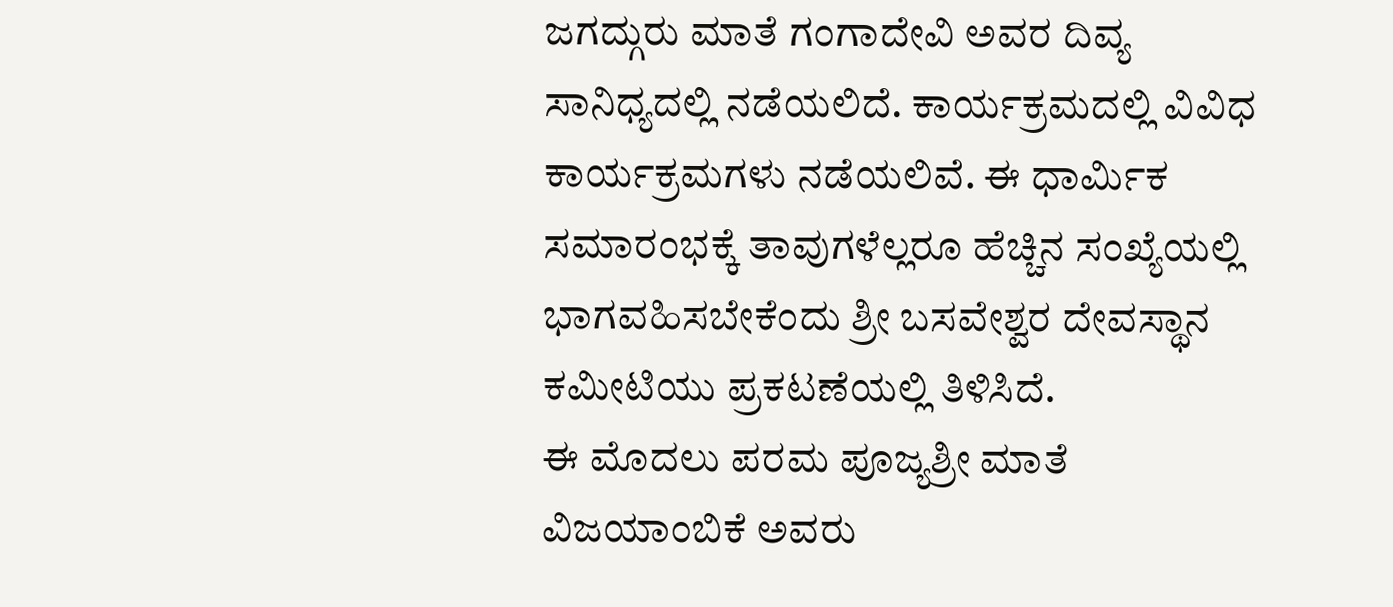ಜಗದ್ಗುರು ಮಾತೆ ಗಂಗಾದೇವಿ ಅವರ ದಿವ್ಯ ಸಾನಿಧ್ಯದಲ್ಲಿ ನಡೆಯಲಿದೆ. ಕಾರ್ಯಕ್ರಮದಲ್ಲಿ ವಿವಿಧ ಕಾರ್ಯಕ್ರಮಗಳು ನಡೆಯಲಿವೆ. ಈ ಧಾರ್ಮಿಕ ಸಮಾರಂಭಕ್ಕೆ ತಾವುಗಳೆಲ್ಲರೂ ಹೆಚ್ಚಿನ ಸಂಖ್ಯೆಯಲ್ಲಿ ಭಾಗವಹಿಸಬೇಕೆಂದು ಶ್ರೀ ಬಸವೇಶ್ವರ ದೇವಸ್ಥಾನ ಕಮೀಟಿಯು ಪ್ರಕಟಣೆಯಲ್ಲಿ ತಿಳಿಸಿದೆ.
ಈ ಮೊದಲು ಪರಮ ಪೂಜ್ಯಶ್ರೀ ಮಾತೆ ವಿಜಯಾಂಬಿಕೆ ಅವರು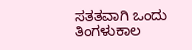ಸತತವಾಗಿ ಒಂದು ತಿಂಗಳುಕಾಲ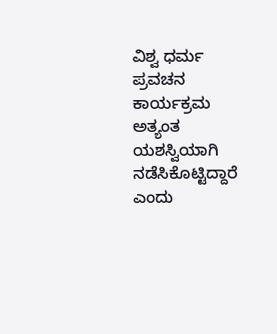ವಿಶ್ವ ಧರ್ಮ ಪ್ರವಚನ ಕಾರ್ಯಕ್ರಮ ಅತ್ಯಂತ ಯಶಸ್ವಿಯಾಗಿ ನಡೆಸಿಕೊಟ್ಟಿದ್ದಾರೆ ಎಂದು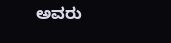ಅವರು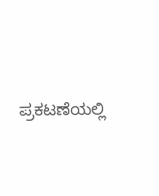ಪ್ರಕಟಣೆಯಲ್ಲಿ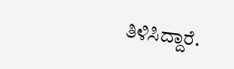ತಿಳಿಸಿದ್ದಾರೆ.